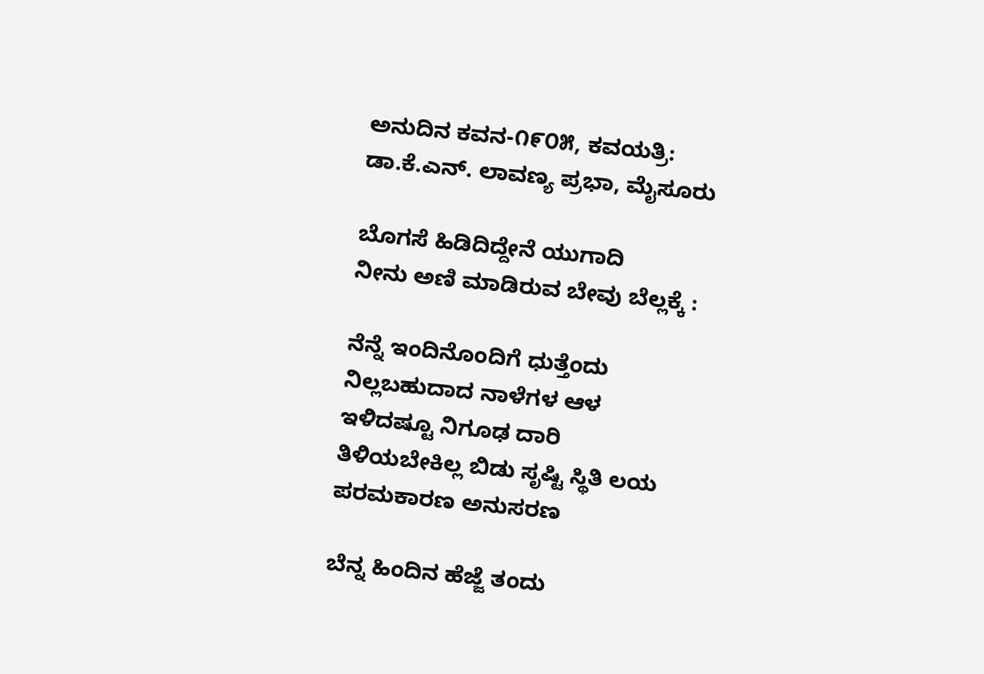ಅನುದಿನ ಕವನ-೧೯೦೫, ಕವಯತ್ರಿ: ಡಾ.ಕೆ.ಎನ್. ಲಾವಣ್ಯ ಪ್ರಭಾ, ಮೈಸೂರು

ಬೊಗಸೆ ಹಿಡಿದಿದ್ದೇನೆ ಯುಗಾದಿ
ನೀನು ಅಣಿ ಮಾಡಿರುವ ಬೇವು ಬೆಲ್ಲಕ್ಕೆ :

ನೆನ್ನೆ ಇಂದಿನೊಂದಿಗೆ ಧುತ್ತೆಂದು
ನಿಲ್ಲಬಹುದಾದ ನಾಳೆಗಳ ಆಳ
ಇಳಿದಷ್ಟೂ ನಿಗೂಢ ದಾರಿ
ತಿಳಿಯಬೇಕಿಲ್ಲ ಬಿಡು ಸೃಷ್ಟಿ ಸ್ಥಿತಿ ಲಯ
ಪರಮಕಾರಣ ಅನುಸರಣ

ಬೆನ್ನ ಹಿಂದಿನ ಹೆಜ್ಜೆ ತಂದು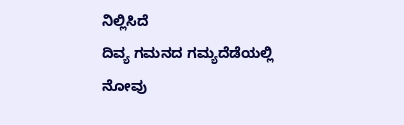ನಿಲ್ಲಿಸಿದೆ
ದಿವ್ಯ ಗಮನದ ಗಮ್ಯದೆಡೆಯಲ್ಲಿ
ನೋವು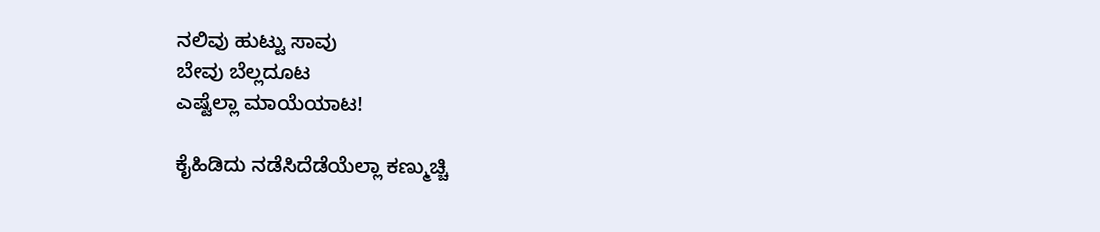ನಲಿವು ಹುಟ್ಟು ಸಾವು
ಬೇವು ಬೆಲ್ಲದೂಟ
ಎಷ್ಟೆಲ್ಲಾ ಮಾಯೆಯಾಟ!

ಕೈಹಿಡಿದು ನಡೆಸಿದೆಡೆಯೆಲ್ಲಾ ಕಣ್ಮುಚ್ಚಿ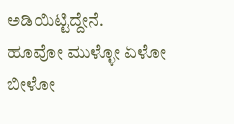ಅಡಿಯಿಟ್ಟಿದ್ದೇನೆ.
ಹೂವೋ ಮುಳ್ಳೋ ಏಳೋ ಬೀಳೋ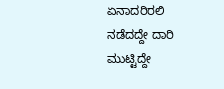ಏನಾದರಿರಲಿ
ನಡೆದದ್ದೇ ದಾರಿ ಮುಟ್ಟಿದ್ದೇ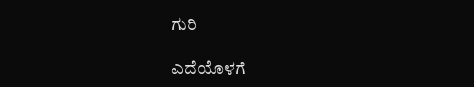ಗುರಿ

ಎದೆಯೊಳಗೆ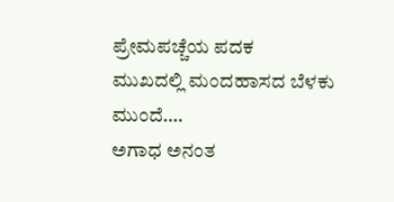ಪ್ರೇಮಪಚ್ಚೆಯ ಪದಕ
ಮುಖದಲ್ಲಿ ಮಂದಹಾಸದ ಬೆಳಕು
ಮುಂದೆ….
ಅಗಾಧ ಅನಂತ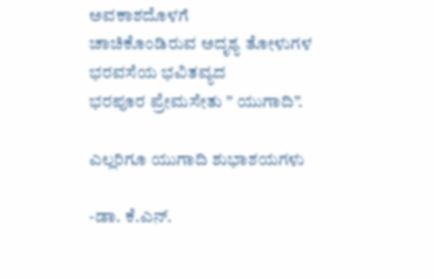ಅವಕಾಶದೊಳಗೆ
ಚಾಚಿಕೊಂಡಿರುವ ಅದೃಶ್ಯ ತೋಳುಗಳ
ಭರವಸೆಯ ಭವಿತವ್ಯದ
ಭರಪೂರ ಪ್ರೇಮಸೇತು ” ಯುಗಾದಿ”.

ಎಲ್ಲರಿಗೂ ಯುಗಾದಿ ಶುಭಾಶಯಗಳು

-ಡಾ. ಕೆ.ಎನ್.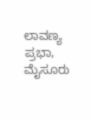ಲಾವಣ್ಯ ಪ್ರಭಾ, ಮೈಸೂರು